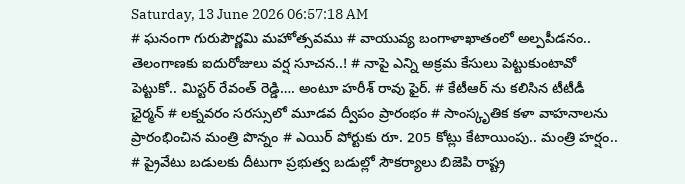Saturday, 13 June 2026 06:57:18 AM
# ఘనంగా గురుపౌర్ణమి మహోత్సవము # వాయువ్య బంగాళాఖాతంలో అల్పపీడనం.. తెలంగాణకు ఐదురోజులు వర్ష సూచన..! # నాపై ఎన్ని అక్రమ కేసులు పెట్టుకుంటావో పెట్టుకో.. మిస్టర్ రేవంత్ రెడ్డి…. అంటూ హరీశ్ రావు ఫైర్. # కేటీఆర్ ను కలిసిన టీటీడీ ఛైర్మన్ # లక్నవరం సరస్సులో మూడవ ద్వీపం ప్రారంభం # సాంస్కృతిక కళా వాహనాలను ప్రారంభించిన మంత్రి పొన్నం # ఎయిర్ పోర్టుకు రూ. 205 కోట్లు కేటాయింపు.. మంత్రి హర్షం.. # ప్రైవేటు బడులకు దీటుగా ప్రభుత్వ బడుల్లో సౌకర్యాలు బిజెపి రాష్ట్ర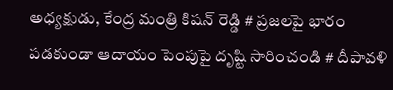అధ్యక్షుడు, కేంద్ర మంత్రి కిషన్ రెడ్డి # ప్రజలపై భారం పడకుండా ఆదాయం పెంపుపై దృష్టి సారించండి # దీపావళి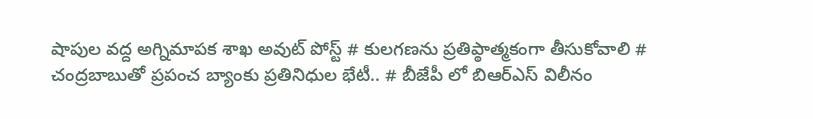షాపుల వద్ద అగ్నిమాపక శాఖ అవుట్ పోస్ట్ # కులగణను ప్రతిప్ఠాత్మకంగా తీసుకోవాలి # చంద్రబాబుతో ప్రపంచ బ్యాంకు ప్రతినిధుల భేటీ.. # బీజేపీ లో బిఆర్ఎస్ విలీనం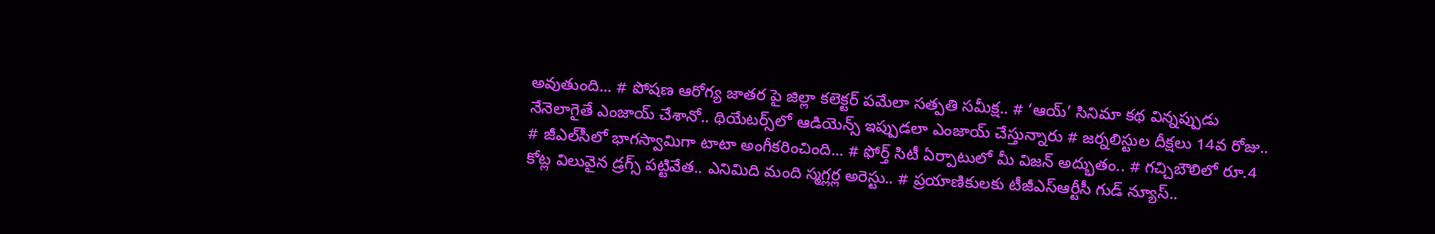అవుతుంది... # పోషణ ఆరోగ్య జాతర పై జిల్లా కలెక్టర్ పమేలా సత్పతి సమీక్ష.. # ‘ఆయ్’ సినిమా కథ విన్నప్పుడు నేనెలాగైతే ఎంజాయ్ చేశానో.. థియేట‌ర్స్‌లో ఆడియెన్స్ ఇప్పుడ‌లా ఎంజాయ్ చేస్తున్నారు # జర్నలిస్టుల దీక్షలు 14వ రోజు.. # జీఎల్‌సీలో భాగస్వామిగా టాటా అంగీకరించింది... # ఫోర్త్ సిటీ ఏర్పాటులో మీ విజ‌న్ అద్భుతం.. # గచ్చిబౌలిలో రూ.4 కోట్ల విలువైన డ్రగ్స్ పట్టివేత.. ఎనిమిది మంది స్మగ్లర్ల అరెస్టు.. # ప్రయాణికులకు టీజీఎస్‌ఆర్టీసీ గుడ్ న్యూస్..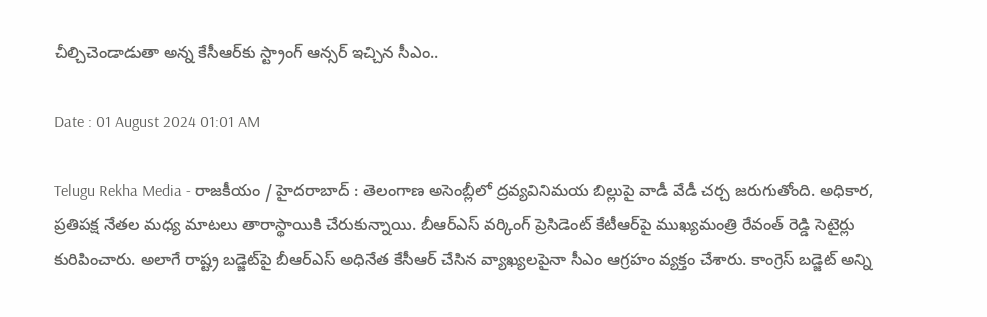చీల్చిచెండాడుతా అన్న కేసీఆర్‌‌కు స్ట్రాంగ్ ఆన్సర్ ఇచ్చిన సీఎం..

Date : 01 August 2024 01:01 AM

Telugu Rekha Media - రాజకీయం / హైదరాబాద్ : తెలంగాణ అసెంబ్లీలో ద్రవ్యవినిమయ బిల్లుపై వాడీ వేడీ చర్చ జరుగుతోంది. అధికార, ప్రతిపక్ష నేతల మధ్య మాటలు తారాస్థాయికి చేరుకున్నాయి. బీఆర్‌ఎస్ వర్కింగ్ ప్రెసిడెంట్ కేటీఆర్‌‌పై ముఖ్యమంత్రి రేవంత్ రెడ్డి సెటైర్లు కురిపించారు. అలాగే రాష్ట్ర బడ్జెట్‌పై బీఆర్‌ఎస్ అధినేత కేసీఆర్ చేసిన వ్యాఖ్యలపైనా సీఎం ఆగ్రహం వ్యక్తం చేశారు. కాంగ్రెస్ బడ్జెట్ అన్ని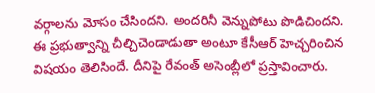వర్గాలను మోసం చేసిందని. అందరినీ వెన్నుపోటు పొడిచిందని. ఈ ప్రభుత్వాన్ని చీల్చిచెండాడుతా అంటూ కేసీఆర్ హెచ్చరించిన విషయం తెలిసిందే. దీనిపై రేవంత్ అసెంబ్లీలో ప్రస్తావించారు.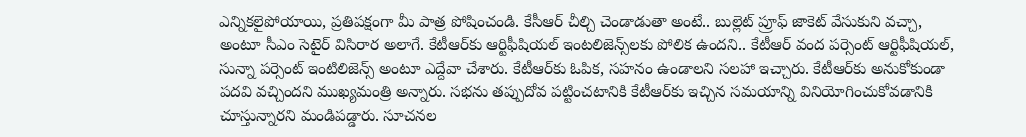ఎన్నికలైపోయాయి, ప్రతిపక్షంగా మీ పాత్ర పోషించండి. కేసీఆర్ చీల్చి చెండాడుతా అంటే.. బుల్లెట్ ప్రూఫ్ జాకెట్ వేసుకుని వచ్చా, అంటూ సీఎం సెటైర్ విసిరార అలాగే. కేటీఆర్‌కు ఆర్టిఫీషియల్ ఇంటలిజెన్స్‌లకు పోలిక ఉందని.. కేటీఆర్ వంద పర్సెంట్ ఆర్టిఫీషియల్, సున్నా పర్సెంట్ ఇంటిలిజెన్స్ అంటూ ఎద్దేవా చేశారు. కేటీఆర్‌కు ఓపిక, సహనం ఉండాలని సలహా ఇచ్చారు. కేటీఆర్‌కు అనుకోకుండా పదవి వచ్చిందని ముఖ్యమంత్రి అన్నారు. సభను తప్పుదోవ పట్టించటానికి కేటీఆర్‌కు ఇచ్చిన సమయాన్ని వినియోగించుకోవడానికి చూస్తున్నారని మండిపడ్డారు. సూచనల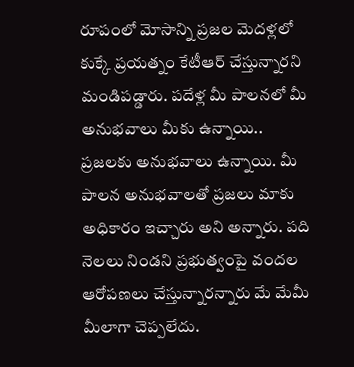రూపంలో మోసాన్ని ప్రజల మెదళ్లలో కుక్కే ప్రయత్నం కేటీఆర్ చేస్తున్నారని మండిపడ్డారు. పదేళ్ల మీ పాలనలో మీ అనుభవాలు మీకు ఉన్నాయి.. ప్రజలకు అనుభవాలు ఉన్నాయి. మీ పాలన అనుభవాలతో ప్రజలు మాకు అధికారం ఇచ్చారు అని అన్నారు. పది నెలలు నిండని ప్రభుత్వంపై వందల ఆరోపణలు చేస్తున్నారన్నారు మే మేమీ మీలాగా చెప్పలేదు.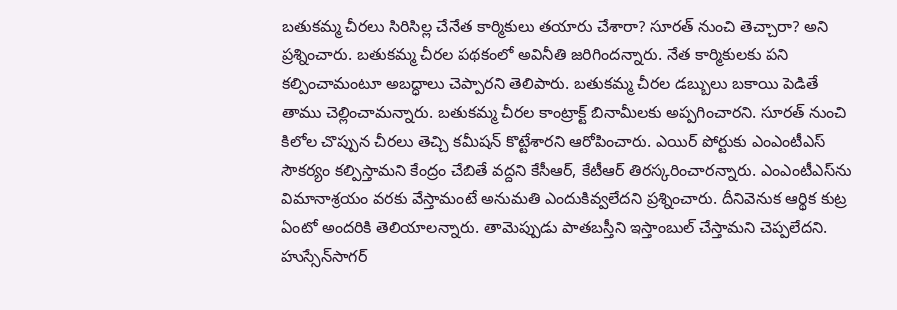బతుకమ్మ చీరలు సిరిసిల్ల చేనేత కార్మికులు తయారు చేశారా? సూరత్ నుంచి తెచ్చారా? అని ప్రశ్నించారు. బతుకమ్మ చీరల పథకంలో అవినీతి జరిగిందన్నారు. నేత కార్మికులకు పని కల్పించామంటూ అబద్ధాలు చెప్పారని తెలిపారు. బతుకమ్మ చీరల డబ్బులు బకాయి పెడితే తాము చెల్లించామన్నారు. బతుకమ్మ చీరల కాంట్రాక్ట్‌ బినామీలకు అప్పగించారని. సూరత్‌ నుంచి కిలోల చొప్పున చీరలు తెచ్చి కమీషన్‌ కొట్టేశారని ఆరోపించారు. ఎయిర్ పోర్టుకు ఎంఎంటీఎస్ సౌకర్యం కల్పిస్తామని కేంద్రం చేబితే వద్దని కేసీఆర్, కేటీఆర్ తిరస్కరించారన్నారు. ఎంఎంటీఎస్‌ను విమానాశ్రయం వరకు వేస్తామంటే అనుమతి ఎందుకివ్వలేదని ప్రశ్నించారు. దీనివెనుక ఆర్థిక కుట్ర ఏంటో అందరికి తెలియాలన్నారు. తామెప్పుడు పాతబస్తీని ఇస్తాంబుల్‌ చేస్తామని చెప్పలేదని. హుస్సేన్‌సాగర్‌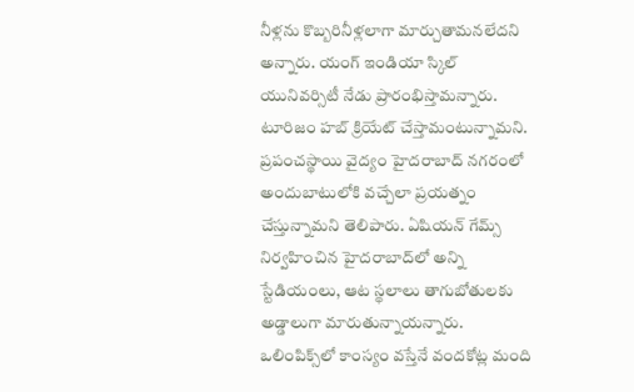నీళ్లను కొబ్బరినీళ్లలాగా మార్చుతామనలేదని అన్నారు. యంగ్ ఇండియా స్కిల్ యునివర్సిటీ నేడు ప్రారంభిస్తామన్నారు. టూరిజం హబ్‌ క్రియేట్‌ చేస్తామంటున్నామని. ప్రపంచస్థాయి వైద్యం హైదరాబాద్‌ నగరంలో అందుబాటులోకి వచ్చేలా ప్రయత్నం చేస్తున్నామని తెలిపారు. ఏషియన్‌ గేమ్స్‌ నిర్వహించిన హైదరాబాద్‌లో అన్ని స్టేడియంలు, ఆట స్థలాలు తాగుబోతులకు అడ్డాలుగా మారుతున్నాయన్నారు. ఒలింపిక్స్‌లో కాంస్యం వస్తేనే వందకోట్ల మంది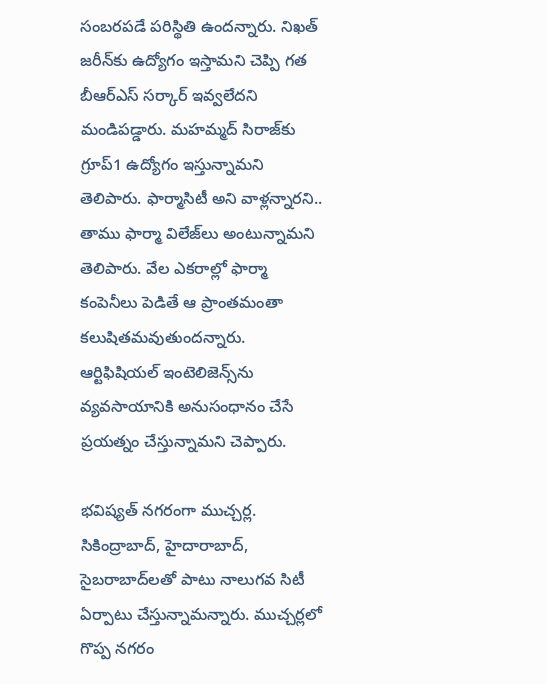సంబరపడే పరిస్థితి ఉందన్నారు. నిఖత్‌ జరీన్‌కు ఉద్యోగం ఇస్తామని చెప్పి గత బీఆర్‌ఎస్ సర్కార్ ఇవ్వలేదని మండిపడ్డారు. మహమ్మద్‌ సిరాజ్‌కు గ్రూప్‌1 ఉద్యోగం ఇస్తున్నామని తెలిపారు. ఫార్మాసిటీ అని వాళ్లన్నారని.. తాము ఫార్మా విలేజ్‌లు అంటున్నామని తెలిపారు. వేల ఎకరాల్లో ఫార్మా కంపెనీలు పెడితే ఆ ప్రాంతమంతా కలుషితమవుతుందన్నారు. ఆర్టిఫిషియల్‌ ఇంటెలిజెన్స్‌ను వ్యవసాయానికి అనుసంధానం చేసే ప్రయత్నం చేస్తున్నామని చెప్పారు.

భవిష్యత్ నగరంగా ముచ్చర్ల. సికింద్రాబాద్, హైదారాబాద్, సైబరాబాద్‌లతో పాటు నాలుగవ సిటీ ఏర్పాటు చేస్తున్నామన్నారు. ముచ్చర్లలో గొప్ప నగరం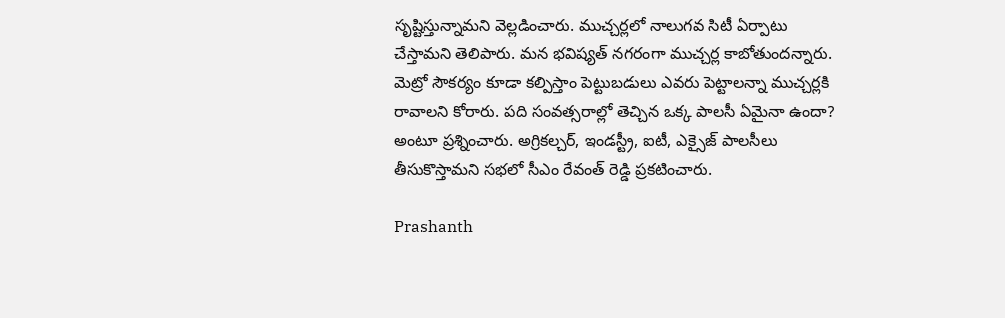సృష్టిస్తున్నామని వెల్లడించారు. ముచ్చర్లలో నాలుగవ సిటీ ఏర్పాటు చేస్తామని తెలిపారు. మన భవిష్యత్‌ నగరంగా ముచ్చర్ల కాబోతుందన్నారు. మెట్రో సౌకర్యం కూడా కల్పిస్తాం పెట్టుబడులు ఎవరు పెట్టాలన్నా ముచ్చర్లకి రావాలని కోరారు. పది సంవత్సరాల్లో తెచ్చిన ఒక్క పాలసీ ఏమైనా ఉందా? అంటూ ప్రశ్నించారు. అగ్రికల్చర్‌, ఇండస్ట్రీ, ఐటీ, ఎక్సైజ్‌ పాలసీలు తీసుకొస్తామని సభలో సీఎం రేవంత్ రెడ్డి ప్రకటించారు.

Prashanth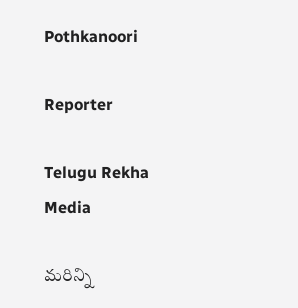Pothkanoori

Reporter

Telugu Rekha Media

మరిన్ని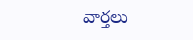వార్తలు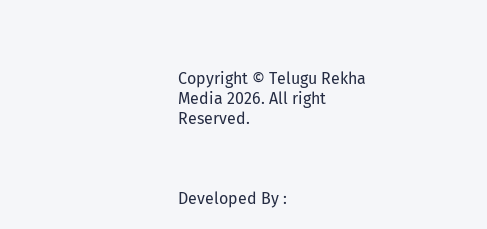Copyright © Telugu Rekha Media 2026. All right Reserved.



Developed By :